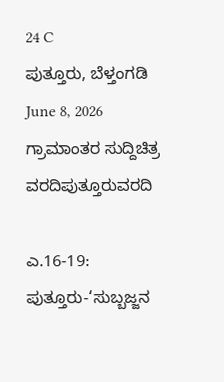24 C
ಪುತ್ತೂರು, ಬೆಳ್ತಂಗಡಿ
June 8, 2026
ಗ್ರಾಮಾಂತರ ಸುದ್ದಿಚಿತ್ರ ವರದಿಪುತ್ತೂರುವರದಿ

ಎ.16-19: ಪುತ್ತೂರು-‘ಸುಬ್ಬಜ್ಜನ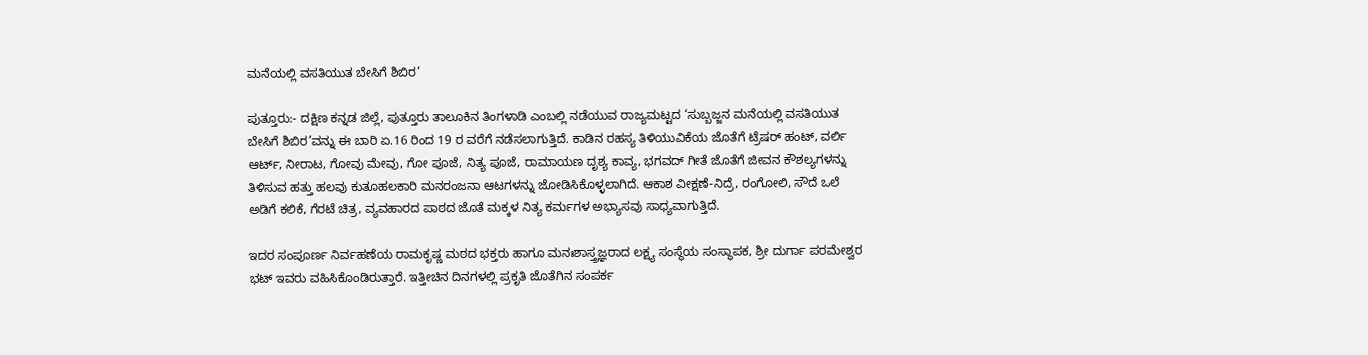ಮನೆಯಲ್ಲಿ ವಸತಿಯುತ ಬೇಸಿಗೆ ಶಿಬಿರ’

ಪುತ್ತೂರು:- ದಕ್ಷಿಣ ಕನ್ನಡ ಜಿಲ್ಲೆ, ಪುತ್ತೂರು ತಾಲೂಕಿನ ತಿಂಗಳಾಡಿ ಎಂಬಲ್ಲಿ ನಡೆಯುವ ರಾಜ್ಯಮಟ್ಟದ ‘ಸುಬ್ಬಜ್ಜನ ಮನೆಯಲ್ಲಿ ವಸತಿಯುತ ಬೇಸಿಗೆ ಶಿಬಿರ’ವನ್ನು ಈ ಬಾರಿ ಏ.16 ರಿಂದ 19 ರ ವರೆಗೆ ನಡೆಸಲಾಗುತ್ತಿದೆ. ಕಾಡಿನ ರಹಸ್ಯ ತಿಳಿಯುವಿಕೆಯ ಜೊತೆಗೆ ಟ್ರೆಷರ್ ಹಂಟ್, ವರ್ಲಿ ಆರ್ಟ್, ನೀರಾಟ, ಗೋವು ಮೇವು, ಗೋ ಪೂಜೆ, ನಿತ್ಯ ಪೂಜೆ, ರಾಮಾಯಣ ದೃಶ್ಯ ಕಾವ್ಯ, ಭಗವದ್ ಗೀತೆ ಜೊತೆಗೆ ಜೀವನ ಕೌಶಲ್ಯಗಳನ್ನು ತಿಳಿಸುವ ಹತ್ತು ಹಲವು ಕುತೂಹಲಕಾರಿ ಮನರಂಜನಾ ಆಟಗಳನ್ನು ಜೋಡಿಸಿಕೊಳ್ಳಲಾಗಿದೆ. ಆಕಾಶ ವೀಕ್ಷಣೆ-ನಿದ್ರೆ, ರಂಗೋಲಿ, ಸೌದೆ ಒಲೆ ಅಡಿಗೆ ಕಲಿಕೆ, ಗೆರಟೆ ಚಿತ್ರ, ವ್ಯವಹಾರದ ಪಾಠದ ಜೊತೆ ಮಕ್ಕಳ ನಿತ್ಯ ಕರ್ಮಗಳ ಅಭ್ಯಾಸವು ಸಾಧ್ಯವಾಗುತ್ತಿದೆ.

ಇದರ ಸಂಪೂರ್ಣ ನಿರ್ವಹಣೆಯ ರಾಮಕೃಷ್ಣ ಮಠದ ಭಕ್ತರು ಹಾಗೂ ಮನಃಶಾಸ್ತ್ರಜ್ಞರಾದ ಲಕ್ಷ್ಯ ಸಂಸ್ಥೆಯ ಸಂಸ್ಥಾಪಕ, ಶ್ರೀ ದುರ್ಗಾ ಪರಮೇಶ್ವರ ಭಟ್ ಇವರು ವಹಿಸಿಕೊಂಡಿರುತ್ತಾರೆ. ಇತ್ತೀಚಿನ ದಿನಗಳಲ್ಲಿ ಪ್ರಕೃತಿ ಜೊತೆಗಿನ ಸಂಪರ್ಕ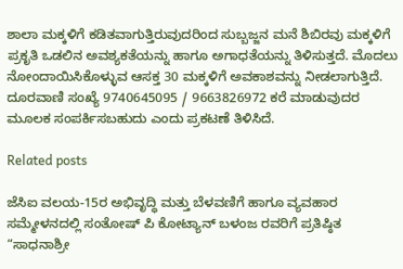ಶಾಲಾ ಮಕ್ಕಳಿಗೆ ಕಡಿತವಾಗುತ್ತಿರುವುದರಿಂದ ಸುಬ್ಬಜ್ಜನ ಮನೆ ಶಿಬಿರವು ಮಕ್ಕಳಿಗೆ ಪ್ರಕೃತಿ ಒಡಲಿನ ಅವಶ್ಯಕತೆಯನ್ನು ಹಾಗೂ ಅಗಾಧತೆಯನ್ನು ತಿಳಿಸುತ್ತದೆ. ಮೊದಲು ನೋಂದಾಯಿಸಿಕೊಳ್ಳುವ ಆಸಕ್ತ 30 ಮಕ್ಕಳಿಗೆ ಅವಕಾಶವನ್ನು ನೀಡಲಾಗುತ್ತಿದೆ. ದೂರವಾಣಿ ಸಂಖ್ಯೆ 9740645095 / 9663826972 ಕರೆ ಮಾಡುವುದರ ಮೂಲಕ ಸಂಪರ್ಕಿಸಬಹುದು ಎಂದು ಪ್ರಕಟಣೆ ತಿಳಿಸಿದೆ.

Related posts

ಜೆಸಿಐ ವಲಯ-15ರ ಅಭಿವೃದ್ಧಿ ಮತ್ತು ಬೆಳವಣಿಗೆ ಹಾಗೂ ವ್ಯವಹಾರ ಸಮ್ಮೇಳನದಲ್ಲಿ ಸಂತೋಷ್ ಪಿ ಕೋಟ್ಯಾನ್ ಬಳಂಜ ರವರಿಗೆ ಪ್ರತಿಷ್ಠಿತ “ಸಾಧನಾಶ್ರೀ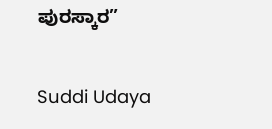ಪುರಸ್ಕಾರ”

Suddi Udaya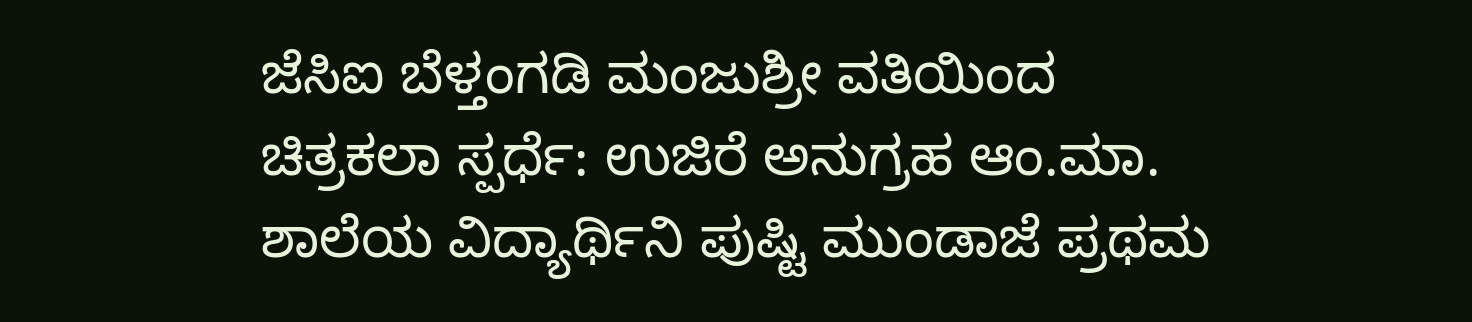ಜೆಸಿಐ ಬೆಳ್ತಂಗಡಿ ಮಂಜುಶ್ರೀ ವತಿಯಿಂದ ಚಿತ್ರಕಲಾ ಸ್ಪರ್ಧೆ: ಉಜಿರೆ ಅನುಗ್ರಹ ಆಂ.ಮಾ. ಶಾಲೆಯ ವಿದ್ಯಾರ್ಥಿನಿ ಪುಷ್ಟಿ ಮುಂಡಾಜೆ ಪ್ರಥಮ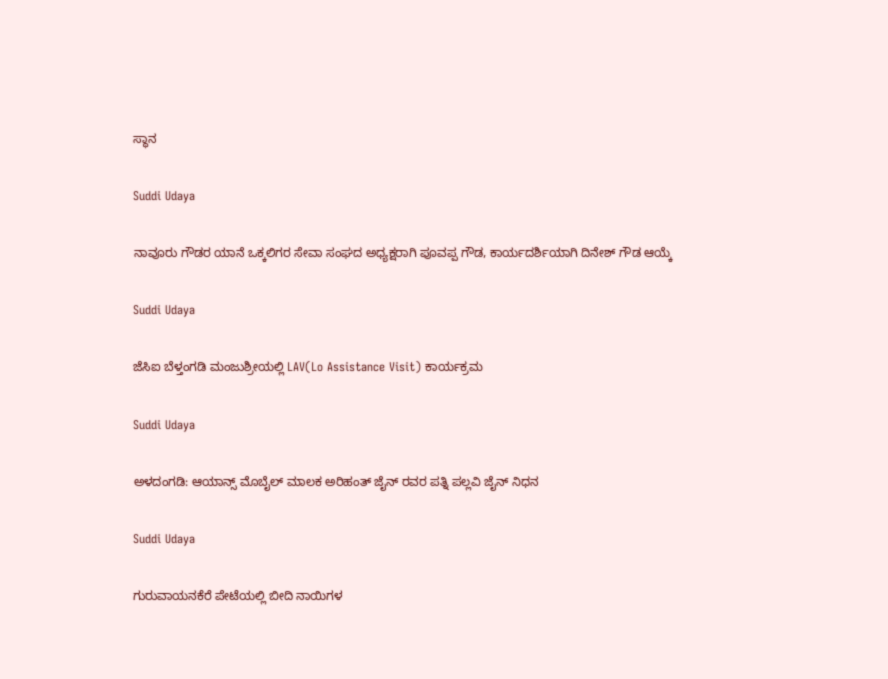ಸ್ಥಾನ

Suddi Udaya

ನಾವೂರು ಗೌಡರ ಯಾನೆ ಒಕ್ಕಲಿಗರ ಸೇವಾ ಸಂಘದ ಅಧ್ಯಕ್ಷರಾಗಿ ಪೂವಪ್ಪ ಗೌಡ, ಕಾರ್ಯದರ್ಶಿಯಾಗಿ ದಿನೇಶ್ ಗೌಡ ಆಯ್ಕೆ

Suddi Udaya

ಜೆಸಿಐ ಬೆಳ್ತಂಗಡಿ ಮಂಜುಶ್ರೀಯಲ್ಲಿ LAV(Lo Assistance Visit) ಕಾರ್ಯಕ್ರಮ

Suddi Udaya

ಅಳದಂಗಡಿ: ಆಯಾನ್ಸ್ ಮೊಬೈಲ್ ಮಾಲಕ ಅರಿಹಂತ್ ಜೈನ್ ರವರ ಪತ್ನಿ ಪಲ್ಲವಿ ಜೈನ್ ನಿಧನ

Suddi Udaya

ಗುರುವಾಯನಕೆರೆ ಪೇಟೆಯಲ್ಲಿ ಬೀದಿ ನಾಯಿಗಳ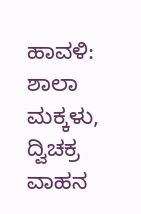ಹಾವಳಿ: ಶಾಲಾ ಮಕ್ಕಳು, ದ್ವಿಚಕ್ರ ವಾಹನ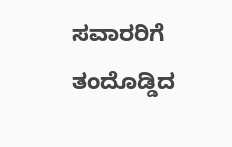ಸವಾರರಿಗೆ ತಂದೊಡ್ಡಿದ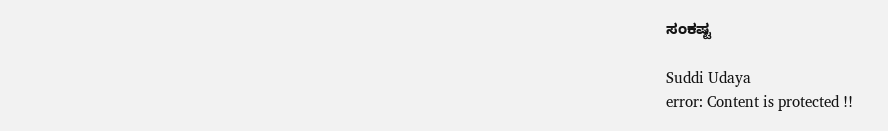ಸಂಕಷ್ಟ

Suddi Udaya
error: Content is protected !!